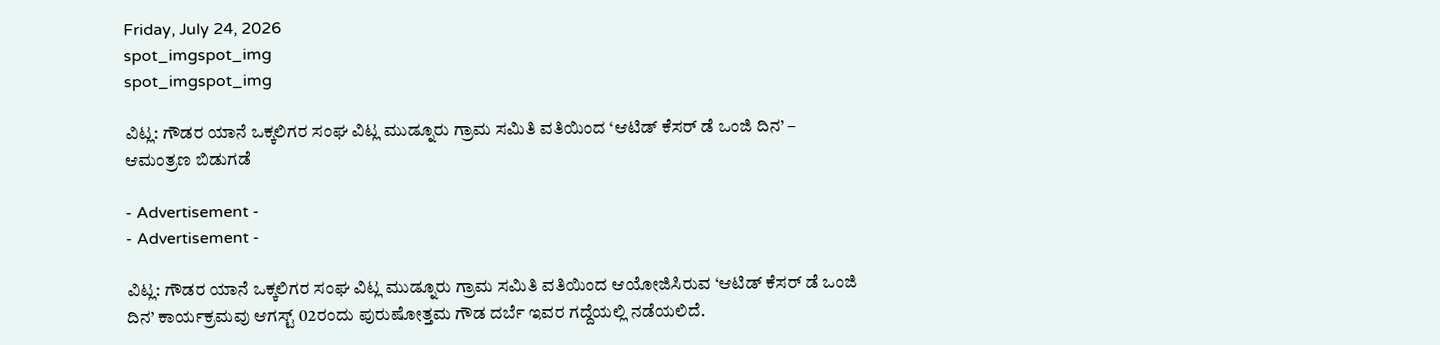Friday, July 24, 2026
spot_imgspot_img
spot_imgspot_img

ವಿಟ್ಲ: ಗೌಡರ ಯಾನೆ ಒಕ್ಕಲಿಗರ ಸಂಘ ವಿಟ್ಲ ಮುಡ್ನೂರು ಗ್ರಾಮ ಸಮಿತಿ ವತಿಯಿಂದ ‘ಆಟಿಡ್ ಕೆಸರ್ ಡೆ ಒಂಜಿ ದಿನ’ – ಆಮಂತ್ರಣ ಬಿಡುಗಡೆ

- Advertisement -
- Advertisement -

ವಿಟ್ಲ: ಗೌಡರ ಯಾನೆ ಒಕ್ಕಲಿಗರ ಸಂಘ ವಿಟ್ಲ ಮುಡ್ನೂರು ಗ್ರಾಮ ಸಮಿತಿ ವತಿಯಿಂದ ಆಯೋಜಿಸಿರುವ ‘ಆಟಿಡ್ ಕೆಸರ್ ಡೆ ಒಂಜಿ ದಿನ’ ಕಾರ್ಯಕ್ರಮವು ಆಗಸ್ಟ್ 02ರಂದು ಪುರುಷೋತ್ತಮ ಗೌಡ ದರ್ಬೆ ಇವರ ಗದ್ದೆಯಲ್ಲಿ ನಡೆಯಲಿದೆ.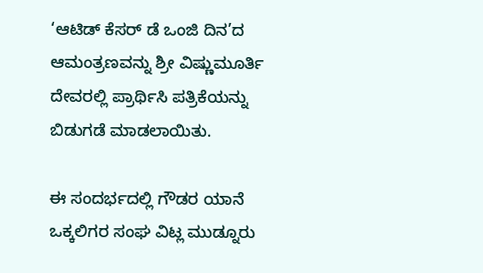‘ಆಟಿಡ್ ಕೆಸರ್ ಡೆ ಒಂಜಿ ದಿನ’ದ ಆಮಂತ್ರಣವನ್ನು ಶ್ರೀ ವಿಷ್ಣುಮೂರ್ತಿ ದೇವರಲ್ಲಿ ಪ್ರಾರ್ಥಿಸಿ ಪತ್ರಿಕೆಯನ್ನು ಬಿಡುಗಡೆ ಮಾಡಲಾಯಿತು.

ಈ ಸಂದರ್ಭದಲ್ಲಿ ಗೌಡರ ಯಾನೆ ಒಕ್ಕಲಿಗರ ಸಂಘ ವಿಟ್ಲ ಮುಡ್ನೂರು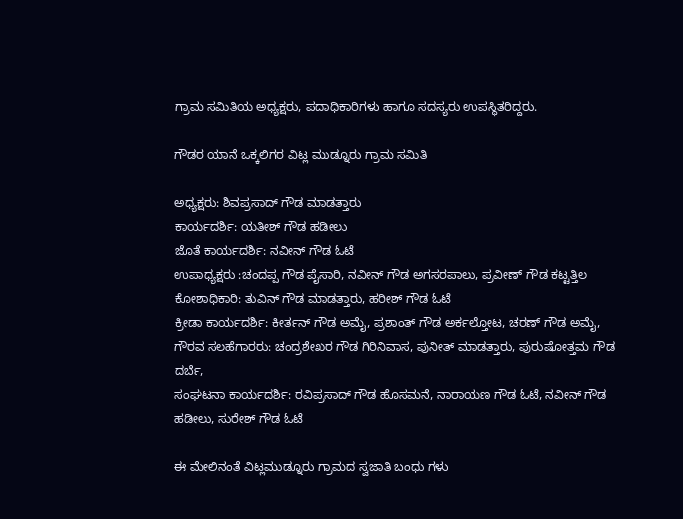ಗ್ರಾಮ ಸಮಿತಿಯ ಅಧ್ಯಕ್ಷರು, ಪದಾಧಿಕಾರಿಗಳು ಹಾಗೂ ಸದಸ್ಯರು ಉಪಸ್ಥಿತರಿದ್ದರು.

ಗೌಡರ ಯಾನೆ ಒಕ್ಕಲಿಗರ ವಿಟ್ಲ ಮುಡ್ನೂರು ಗ್ರಾಮ ಸಮಿತಿ

ಅಧ್ಯಕ್ಷರು: ಶಿವಪ್ರಸಾದ್ ಗೌಡ ಮಾಡತ್ತಾರು
ಕಾರ್ಯದರ್ಶಿ: ಯತೀಶ್ ಗೌಡ ಹಡೀಲು
ಜೊತೆ ಕಾರ್ಯದರ್ಶಿ: ನವೀನ್ ಗೌಡ ಓಟೆ
ಉಪಾಧ್ಯಕ್ಷರು :ಚಂದಪ್ಪ ಗೌಡ ಪೈಸಾರಿ, ನವೀನ್ ಗೌಡ ಅಗಸರಪಾಲು, ಪ್ರವೀಣ್ ಗೌಡ ಕಟ್ಟತ್ತಿಲ
ಕೋಶಾಧಿಕಾರಿ: ತುವಿನ್ ಗೌಡ ಮಾಡತ್ತಾರು, ಹರೀಶ್ ಗೌಡ ಓಟೆ
ಕ್ರೀಡಾ ಕಾರ್ಯದರ್ಶಿ: ಕೀರ್ತನ್ ಗೌಡ ಅಮೈ, ಪ್ರಶಾಂತ್ ಗೌಡ ಅರ್ಕಲ್ತೋಟ, ಚರಣ್ ಗೌಡ ಅಮೈ,
ಗೌರವ ಸಲಹೆಗಾರರು: ಚಂದ್ರಶೇಖರ ಗೌಡ ಗಿರಿನಿವಾಸ, ಪುನೀತ್ ಮಾಡತ್ತಾರು, ಪುರುಷೋತ್ತಮ ಗೌಡ ದರ್ಬೆ,
ಸಂಘಟನಾ ಕಾರ್ಯದರ್ಶಿ: ರವಿಪ್ರಸಾದ್ ಗೌಡ ಹೊಸಮನೆ, ನಾರಾಯಣ ಗೌಡ ಓಟೆ, ನವೀನ್ ಗೌಡ ಹಡೀಲು, ಸುರೇಶ್ ಗೌಡ ಓಟೆ

ಈ ಮೇಲಿನಂತೆ ವಿಟ್ಲಮುಡ್ನೂರು ಗ್ರಾಮದ ಸ್ವಜಾತಿ ಬಂಧು ಗಳು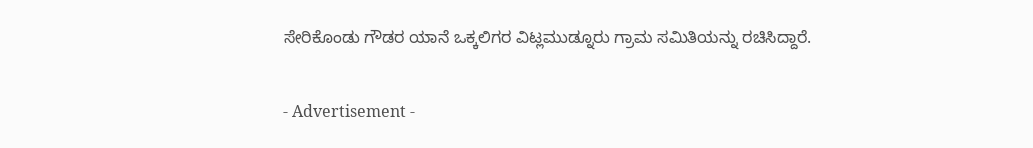ಸೇರಿಕೊಂಡು ಗೌಡರ ಯಾನೆ ಒಕ್ಕಲಿಗರ ವಿಟ್ಲಮುಡ್ನೂರು ಗ್ರಾಮ ಸಮಿತಿಯನ್ನು ರಚಿಸಿದ್ದಾರೆ.

- Advertisement -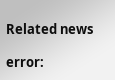Related news

error: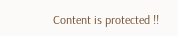Content is protected !!